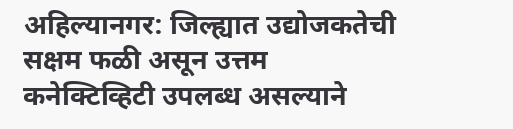अहिल्यानगर: जिल्ह्यात उद्योजकतेची सक्षम फळी असून उत्तम कनेक्टिव्हिटी उपलब्ध असल्याने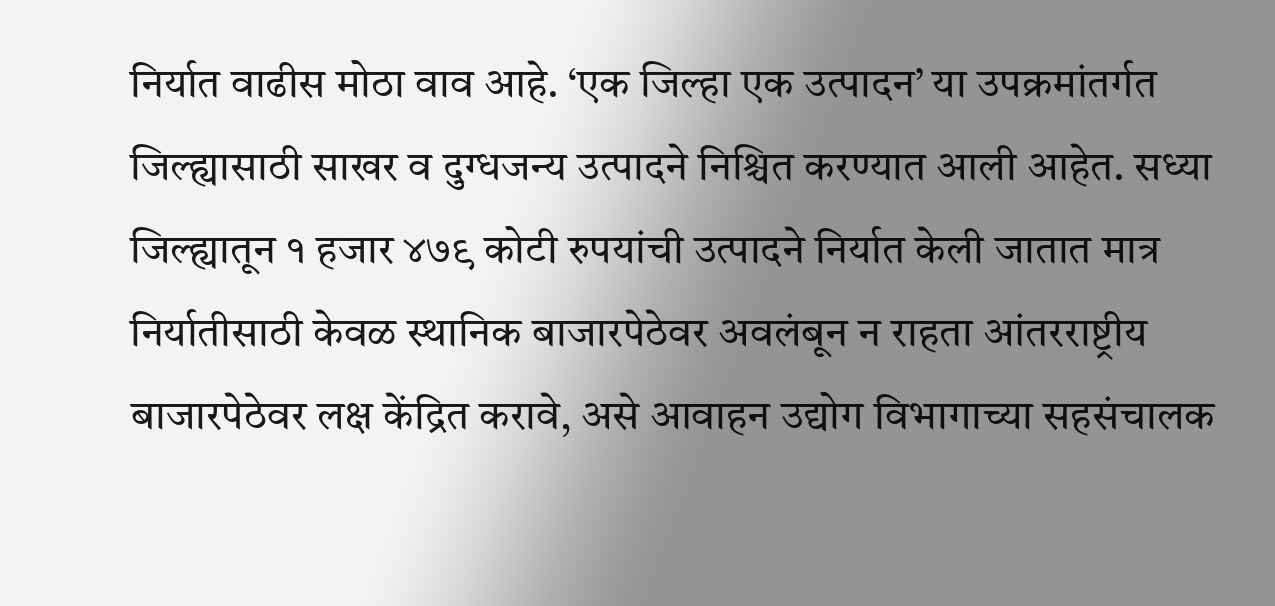निर्यात वाढीस मोठा वाव आहे. ‘एक जिल्हा एक उत्पादन’ या उपक्रमांतर्गत जिल्ह्यासाठी साखर व दुग्धजन्य उत्पादने निश्चित करण्यात आली आहेत. सध्या जिल्ह्यातून १ हजार ४७९ कोटी रुपयांची उत्पादने निर्यात केली जातात मात्र निर्यातीसाठी केवळ स्थानिक बाजारपेठेवर अवलंबून न राहता आंतरराष्ट्रीय बाजारपेठेवर लक्ष केंद्रित करावे, असे आवाहन उद्योग विभागाच्या सहसंचालक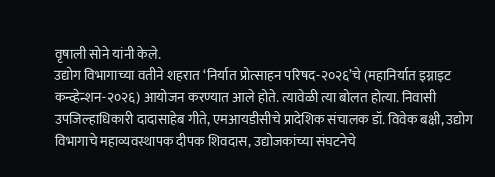वृषाली सोने यांनी केले.
उद्योग विभागाच्या वतीने शहरात ‘निर्यात प्रोत्साहन परिषद-२०२६’चे (महानिर्यात इग्नाइट कन्व्हेन्शन-२०२६) आयोजन करण्यात आले होते. त्यावेळी त्या बोलत होत्या. निवासी उपजिल्हाधिकारी दादासाहेब गीते, एमआयडीसीचे प्रादेशिक संचालक डॉ. विवेक बक्षी, उद्योग विभागाचे महाव्यवस्थापक दीपक शिवदास, उद्योजकांच्या संघटनेचे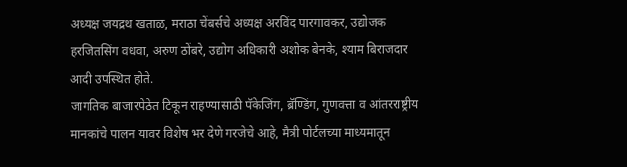अध्यक्ष जयद्रथ खताळ, मराठा चेंबर्सचे अध्यक्ष अरविंद पारगावकर, उद्योजक हरजितसिंग वधवा, अरुण ठोंबरे, उद्योग अधिकारी अशोक बेनके, श्याम बिराजदार आदी उपस्थित होते.
जागतिक बाजारपेठेत टिकून राहण्यासाठी पॅकेजिंग, ब्रॅण्डिंग, गुणवत्ता व आंतरराष्ट्रीय मानकांचे पालन यावर विशेष भर देणे गरजेचे आहे, मैत्री पोर्टलच्या माध्यमातून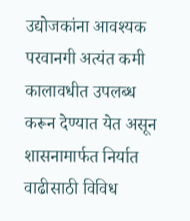उद्योजकांना आवश्यक परवानगी अत्यंत कमी कालावधीत उपलब्ध करून देण्यात येत असून शासनामार्फत निर्यात वाढीसाठी विविध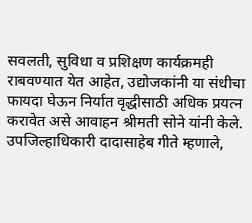सवलती, सुविधा व प्रशिक्षण कार्यक्रमही राबवण्यात येत आहेत, उद्योजकांनी या संधीचा फायदा घेऊन निर्यात वृद्धीसाठी अधिक प्रयत्न करावेत असे आवाहन श्रीमती सोने यांनी केले.
उपजिल्हाधिकारी दादासाहेब गीते म्हणाले,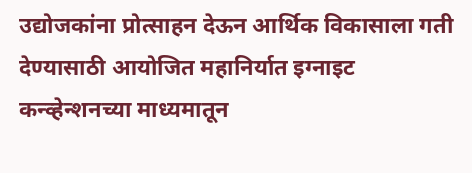उद्योजकांना प्रोत्साहन देऊन आर्थिक विकासाला गती देण्यासाठी आयोजित महानिर्यात इग्नाइट कन्व्हेन्शनच्या माध्यमातून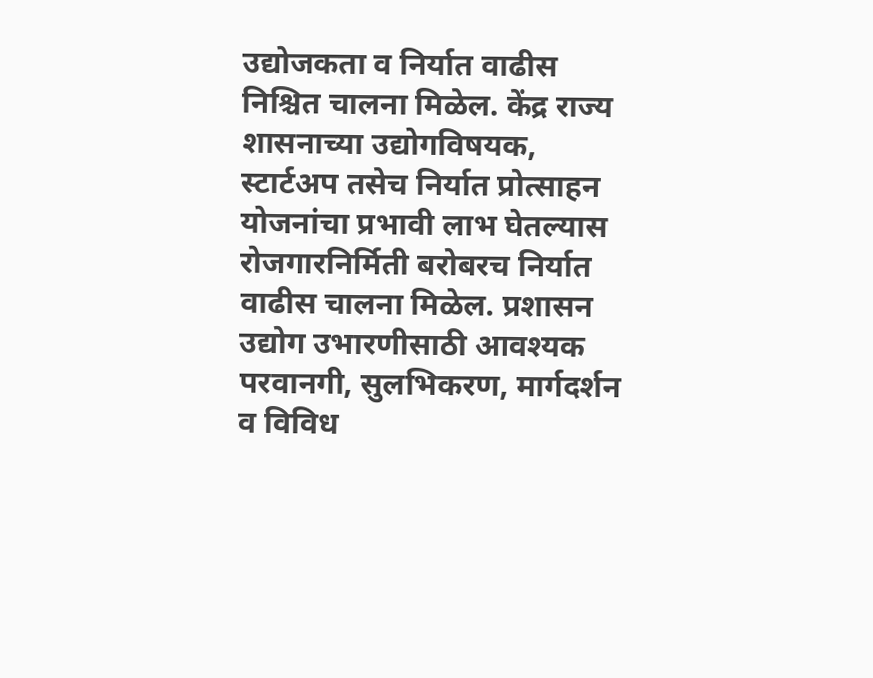उद्योजकता व निर्यात वाढीस निश्चित चालना मिळेल. केंद्र राज्य शासनाच्या उद्योगविषयक, स्टार्टअप तसेच निर्यात प्रोत्साहन योजनांचा प्रभावी लाभ घेतल्यास रोजगारनिर्मिती बरोबरच निर्यात वाढीस चालना मिळेल. प्रशासन उद्योग उभारणीसाठी आवश्यक परवानगी, सुलभिकरण, मार्गदर्शन व विविध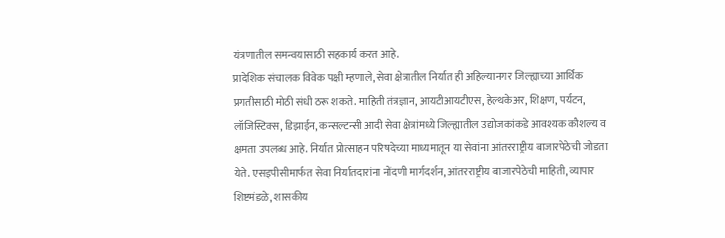यंत्रणातील समन्वयासाठी सहकार्य करत आहे.
प्रादेशिक संचालक विवेक पक्षी म्हणाले, सेवा क्षेत्रातील निर्यात ही अहिल्यानगर जिल्ह्याच्या आर्थिक प्रगतीसाठी मोठी संधी ठरू शकते. माहिती तंत्रज्ञान, आयटीआयटीएस, हेल्थकेअर, शिक्षण, पर्यटन, लॉजिस्टिक्स, डिझाईन, कन्सल्टन्सी आदी सेवा क्षेत्रांमध्ये जिल्ह्यातील उद्योजकांकडे आवश्यक कौशल्य व क्षमता उपलब्ध आहे. निर्यात प्रोत्साहन परिषदेच्या माध्यमातून या सेवांना आंतरराष्ट्रीय बाजारपेठेची जोडता येते. एसइपीसीमार्फत सेवा निर्यातदारांना नोंदणी मार्गदर्शन, आंतरराष्ट्रीय बाजारपेठेची माहिती, व्यापार शिष्टमंडळे, शासकीय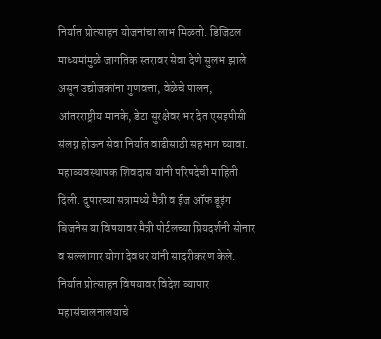निर्यात प्रोत्साहन योजनांचा लाभ मिळतो. डिजिटल माध्यमांमुळे जागतिक स्तरावर सेवा देणे सुलभ झाले असून उद्योजकांना गुणवत्ता, वेळेचे पालन, आंतरराष्ट्रीय मानके, डेटा सुरक्षेवर भर देत एसइपीसी संलग्न होऊन सेवा निर्यात वाढीसाठी सहभाग घ्यावा.
महाव्यवस्थापक शिवदास यांनी परिषदेची माहिती दिली. दुपारच्या सत्रामध्ये मैत्री व ईज ऑफ डूइंग बिजनेस या विषयावर मैत्री पोर्टलच्या प्रियदर्शनी सोनार व सल्लागार योगा देवधर यांनी सादरीकरण केले. निर्यात प्रोत्साहन विषयावर विदेश व्यापार महासंचालनालयाचे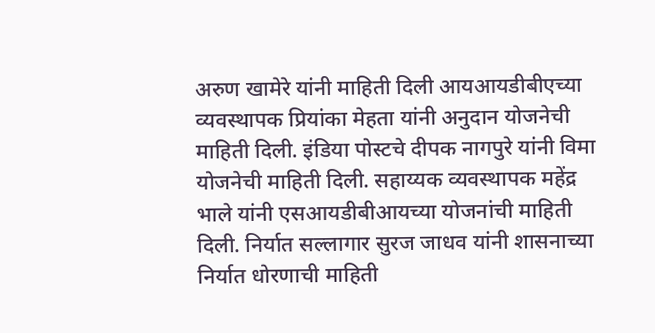अरुण खामेरे यांनी माहिती दिली आयआयडीबीएच्या व्यवस्थापक प्रियांका मेहता यांनी अनुदान योजनेची माहिती दिली. इंडिया पोस्टचे दीपक नागपुरे यांनी विमा योजनेची माहिती दिली. सहाय्यक व्यवस्थापक महेंद्र भाले यांनी एसआयडीबीआयच्या योजनांची माहिती दिली. निर्यात सल्लागार सुरज जाधव यांनी शासनाच्या निर्यात धोरणाची माहिती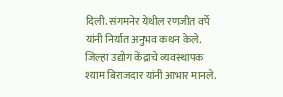दिली. संगमनेर येथील रणजीत वर्पे यांनी निर्यात अनुभव कथन केले. जिल्हा उद्योग केंद्राचे व्यवस्थापक श्याम बिराजदार यांनी आभार मानले.